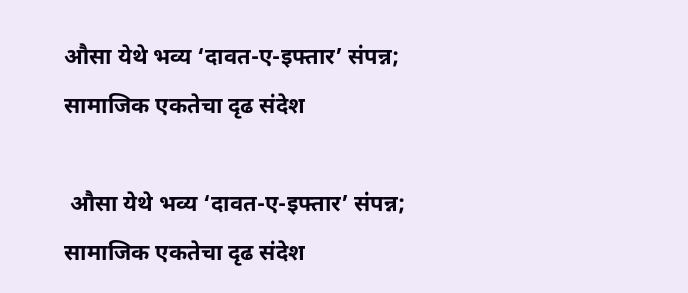औसा येथे भव्य ‘दावत-ए-इफ्तार’ संपन्न; सामाजिक एकतेचा दृढ संदेश

 औसा येथे भव्य ‘दावत-ए-इफ्तार’ संपन्न; सामाजिक एकतेचा दृढ संदेश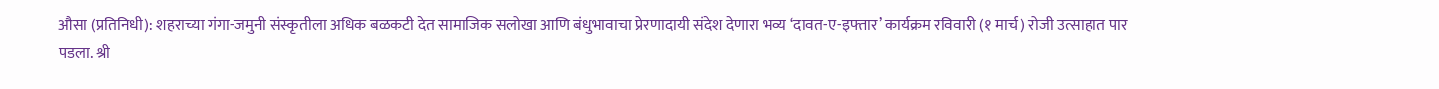औसा (प्रतिनिधी): शहराच्या गंगा-जमुनी संस्कृतीला अधिक बळकटी देत सामाजिक सलोखा आणि बंधुभावाचा प्रेरणादायी संदेश देणारा भव्य ‘दावत-ए-इफ्तार’ कार्यक्रम रविवारी (१ मार्च) रोजी उत्साहात पार पडला. श्री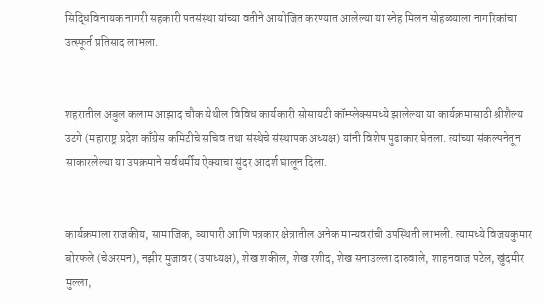सिद्धिविनायक नागरी सहकारी पतसंस्था यांच्या वतीने आयोजित करण्यात आलेल्या या स्नेह मिलन सोहळ्याला नागरिकांचा उत्स्फूर्त प्रतिसाद लाभला.


शहरातील अबुल कलाम आझाद चौक येथील विविध कार्यकारी सोसायटी कॉम्प्लेक्समध्ये झालेल्या या कार्यक्रमासाठी श्रीशैल्य उटगे (महाराष्ट्र प्रदेश काँग्रेस कमिटीचे सचिव तथा संस्थेचे संस्थापक अध्यक्ष) यांनी विशेष पुढाकार घेतला. त्यांच्या संकल्पनेतून साकारलेल्या या उपक्रमाने सर्वधर्मीय ऐक्याचा सुंदर आदर्श घालून दिला.


कार्यक्रमाला राजकीय, सामाजिक, व्यापारी आणि पत्रकार क्षेत्रातील अनेक मान्यवरांची उपस्थिती लाभली. त्यामध्ये विजयकुमार बोरफले (चेअरमन), नझीर मुजावर (उपाध्यक्ष), शेख शकील, शेख रशीद, शेख सनाउल्ला दारुवाले, शाहनवाज पटेल, खुंदमीर मुल्ला,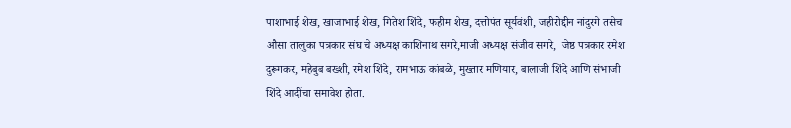पाशाभाई शेख, खाजाभाई शेख, गितेश शिंदे, फहीम शेख, दत्तोपंत सूर्यवंशी, जहीरोद्दीन नांदुरगे तसेच औसा तालुका पत्रकार संघ चे अध्यक्ष काशिनाथ सगरे,माजी अध्यक्ष संजीव सगरे,  जेष्ठ पत्रकार रमेश दुरूगकर, महेबुब बख्शी, रमेश शिंदे, रामभाऊ कांबळे, मुख्तार मणियार, बालाजी शिंदे आणि संभाजी शिंदे आदींचा समावेश होता.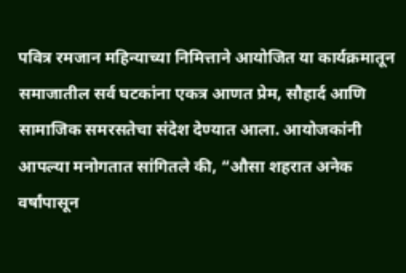पवित्र रमजान महिन्याच्या निमित्ताने आयोजित या कार्यक्रमातून समाजातील सर्व घटकांना एकत्र आणत प्रेम, सौहार्द आणि सामाजिक समरसतेचा संदेश देण्यात आला. आयोजकांनी आपल्या मनोगतात सांगितले की, “औसा शहरात अनेक वर्षांपासून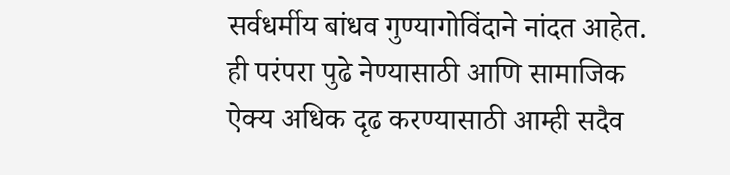सर्वधर्मीय बांधव गुण्यागोविंदाने नांदत आहेत. ही परंपरा पुढे नेण्यासाठी आणि सामाजिक ऐक्य अधिक दृढ करण्यासाठी आम्ही सदैव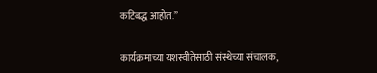कटिबद्ध आहोत.”


कार्यक्रमाच्या यशस्वीतेसाठी संस्थेच्या संचालक,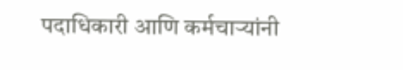पदाधिकारी आणि कर्मचाऱ्यांनी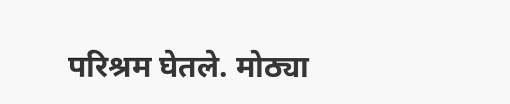परिश्रम घेतले. मोठ्या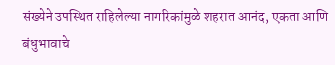संख्येने उपस्थित राहिलेल्या नागरिकांमुळे शहरात आनंद, एकता आणि बंधुभावाचे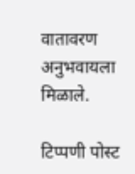वातावरण अनुभवायला मिळाले.

टिप्पणी पोस्ट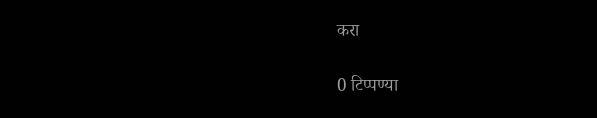करा

0 टिप्पण्या